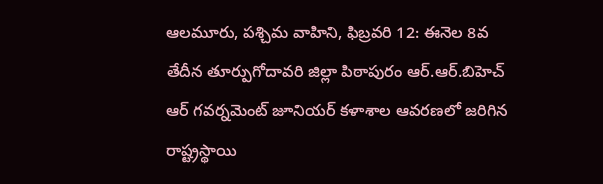ఆలమూరు, పశ్చిమ వాహిని, ఫిబ్రవరి 12: ఈనెల 8వ తేదీన తూర్పుగోదావరి జిల్లా పిఠాపురం ఆర్.ఆర్.బిహెచ్ ఆర్ గవర్నమెంట్ జూనియర్ కళాశాల ఆవరణలో జరిగిన రాష్ట్రస్థాయి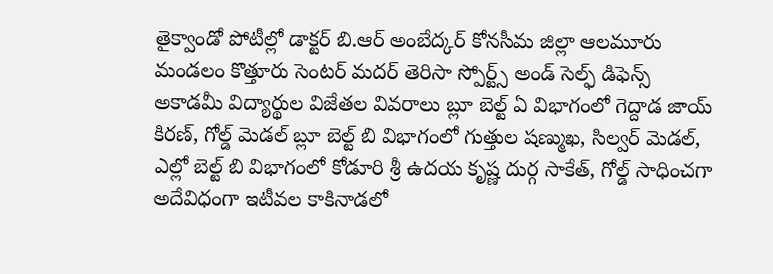తైక్వాండో పోటీల్లో డాక్టర్ బి.ఆర్ అంబేద్కర్ కోనసీమ జిల్లా ఆలమూరు మండలం కొత్తూరు సెంటర్ మదర్ తెరిసా స్పోర్ట్స్ అండ్ సెల్ఫ్ డిఫెన్స్ అకాడమీ విద్యార్థుల విజేతల వివరాలు బ్లూ బెల్ట్ ఏ విభాగంలో గెద్దాడ జాయ్ కిరణ్, గోల్డ్ మెడల్ బ్లూ బెల్ట్ బి విభాగంలో గుత్తుల షణ్ముఖ, సిల్వర్ మెడల్, ఎల్లో బెల్ట్ బి విభాగంలో కోడూరి శ్రీ ఉదయ కృష్ణ దుర్గ సాకేత్, గోల్డ్ సాధించగా అదేవిధంగా ఇటీవల కాకినాడలో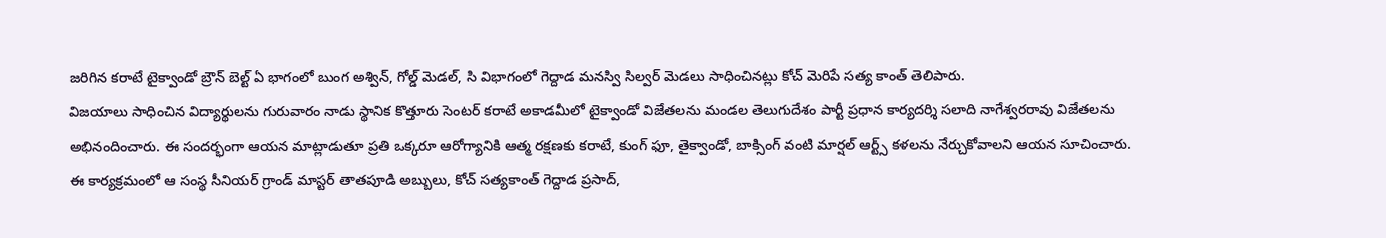జరిగిన కరాటే టైక్వాండో బ్రౌన్ బెల్ట్ ఏ భాగంలో బుంగ అశ్విన్, గోల్డ్ మెడల్, సి విభాగంలో గెద్దాడ మనస్వి సిల్వర్ మెడలు సాధించినట్లు కోచ్ మెరిపే సత్య కాంత్ తెలిపారు.
విజయాలు సాధించిన విద్యార్థులను గురువారం నాడు స్థానిక కొత్తూరు సెంటర్ కరాటే అకాడమీలో టైక్వాండో విజేతలను మండల తెలుగుదేశం పార్టీ ప్రధాన కార్యదర్శి సలాది నాగేశ్వరరావు విజేతలను అభినందించారు. ఈ సందర్భంగా ఆయన మాట్లాడుతూ ప్రతి ఒక్కరూ ఆరోగ్యానికి ఆత్మ రక్షణకు కరాటే, కుంగ్ ఫూ, తైక్వాండో, బాక్సింగ్ వంటి మార్షల్ ఆర్ట్స్ కళలను నేర్చుకోవాలని ఆయన సూచించారు.
ఈ కార్యక్రమంలో ఆ సంస్థ సీనియర్ గ్రాండ్ మాస్టర్ తాతపూడి అబ్బులు, కోచ్ సత్యకాంత్ గెద్దాడ ప్రసాద్,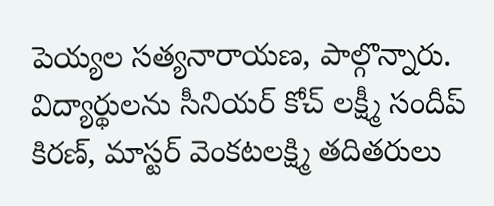పెయ్యల సత్యనారాయణ, పాల్గొన్నారు. విద్యార్థులను సీనియర్ కోచ్ లక్ష్మీ సందీప్ కిరణ్, మాస్టర్ వెంకటలక్ష్మి తదితరులు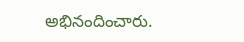అభినందించారు.